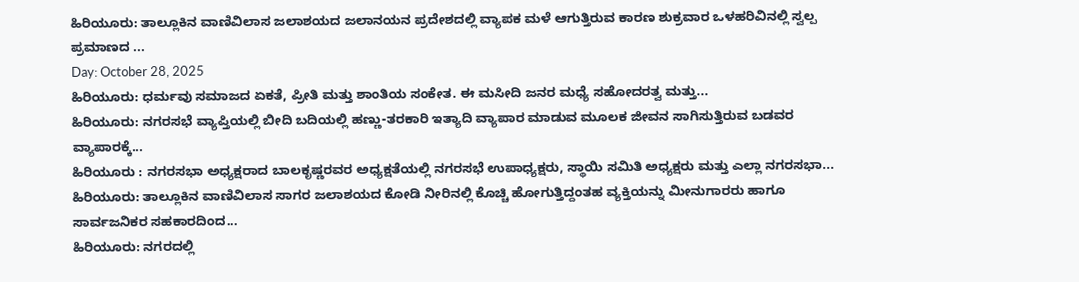ಹಿರಿಯೂರು: ತಾಲ್ಲೂಕಿನ ವಾಣಿವಿಲಾಸ ಜಲಾಶಯದ ಜಲಾನಯನ ಪ್ರದೇಶದಲ್ಲಿ ವ್ಯಾಪಕ ಮಳೆ ಆಗುತ್ತಿರುವ ಕಾರಣ ಶುಕ್ರವಾರ ಒಳಹರಿವಿನಲ್ಲಿ ಸ್ವಲ್ಪ ಪ್ರಮಾಣದ ...
Day: October 28, 2025
ಹಿರಿಯೂರು: ಧರ್ಮವು ಸಮಾಜದ ಏಕತೆ, ಪ್ರೀತಿ ಮತ್ತು ಶಾಂತಿಯ ಸಂಕೇತ. ಈ ಮಸೀದಿ ಜನರ ಮಧ್ಯೆ ಸಹೋದರತ್ವ ಮತ್ತು...
ಹಿರಿಯೂರು: ನಗರಸಭೆ ವ್ಯಾಪ್ತಿಯಲ್ಲಿ ಬೀದಿ ಬದಿಯಲ್ಲಿ ಹಣ್ಣು-ತರಕಾರಿ ಇತ್ಯಾದಿ ವ್ಯಾಪಾರ ಮಾಡುವ ಮೂಲಕ ಜೀವನ ಸಾಗಿಸುತ್ತಿರುವ ಬಡವರ ವ್ಯಾಪಾರಕ್ಕೆ...
ಹಿರಿಯೂರು : ನಗರಸಭಾ ಅಧ್ಯಕ್ಷರಾದ ಬಾಲಕೃಷ್ಣರವರ ಅಧ್ಯಕ್ಷತೆಯಲ್ಲಿ ನಗರಸಭೆ ಉಪಾಧ್ಯಕ್ಷರು, ಸ್ಥಾಯಿ ಸಮಿತಿ ಅಧ್ಯಕ್ಷರು ಮತ್ತು ಎಲ್ಲಾ ನಗರಸಭಾ...
ಹಿರಿಯೂರು: ತಾಲ್ಲೂಕಿನ ವಾಣಿವಿಲಾಸ ಸಾಗರ ಜಲಾಶಯದ ಕೋಡಿ ನೀರಿನಲ್ಲಿ ಕೊಚ್ಚಿ ಹೋಗುತ್ತಿದ್ದಂತಹ ವ್ಯಕ್ತಿಯನ್ನು ಮೀನುಗಾರರು ಹಾಗೂ ಸಾರ್ವಜನಿಕರ ಸಹಕಾರದಿಂದ...
ಹಿರಿಯೂರು: ನಗರದಲ್ಲಿ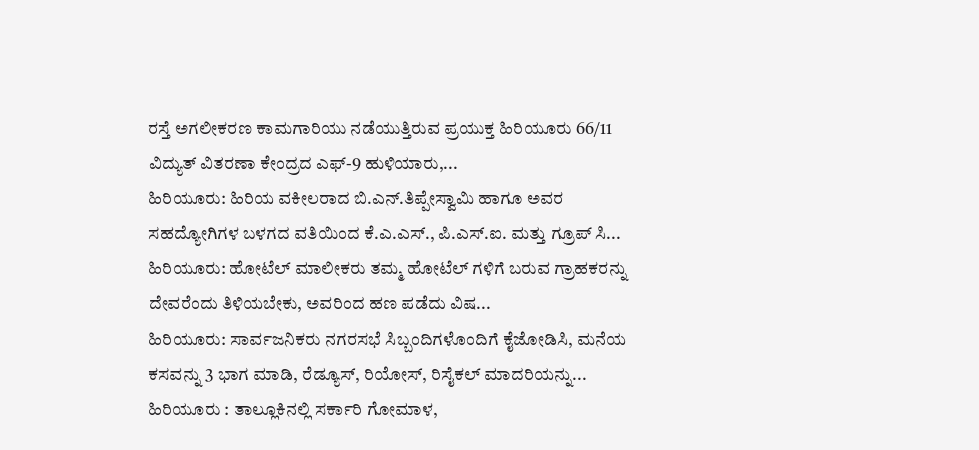ರಸ್ತೆ ಅಗಲೀಕರಣ ಕಾಮಗಾರಿಯು ನಡೆಯುತ್ತಿರುವ ಪ್ರಯುಕ್ತ ಹಿರಿಯೂರು 66/11 ವಿದ್ಯುತ್ ವಿತರಣಾ ಕೇಂದ್ರದ ಎಫ್-9 ಹುಳಿಯಾರು,...
ಹಿರಿಯೂರು: ಹಿರಿಯ ವಕೀಲರಾದ ಬಿ.ಎನ್.ತಿಪ್ಪೇಸ್ವಾಮಿ ಹಾಗೂ ಅವರ ಸಹದ್ಯೋಗಿಗಳ ಬಳಗದ ವತಿಯಿಂದ ಕೆ.ಎ.ಎಸ್., ಪಿ.ಎಸ್.ಐ. ಮತ್ತು ಗ್ರೂಪ್ ಸಿ...
ಹಿರಿಯೂರು: ಹೋಟೆಲ್ ಮಾಲೀಕರು ತಮ್ಮ ಹೋಟೆಲ್ ಗಳಿಗೆ ಬರುವ ಗ್ರಾಹಕರನ್ನು ದೇವರೆಂದು ತಿಳಿಯಬೇಕು, ಅವರಿಂದ ಹಣ ಪಡೆದು ವಿಷ...
ಹಿರಿಯೂರು: ಸಾರ್ವಜನಿಕರು ನಗರಸಭೆ ಸಿಬ್ಬಂದಿಗಳೊಂದಿಗೆ ಕೈಜೋಡಿಸಿ, ಮನೆಯ ಕಸವನ್ನು 3 ಭಾಗ ಮಾಡಿ, ರೆಡ್ಯೂಸ್, ರಿಯೋಸ್, ರಿಸೈಕಲ್ ಮಾದರಿಯನ್ನು...
ಹಿರಿಯೂರು : ತಾಲ್ಲೂಕಿನಲ್ಲಿ ಸರ್ಕಾರಿ ಗೋಮಾಳ,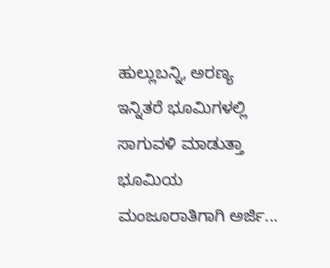ಹುಲ್ಲುಬನ್ನಿ, ಅರಣ್ಯ ಇನ್ನಿತರೆ ಭೂಮಿಗಳಲ್ಲಿ ಸಾಗುವಳಿ ಮಾಡುತ್ತಾ ಭೂಮಿಯ ಮಂಜೂರಾತಿಗಾಗಿ ಅರ್ಜಿ...